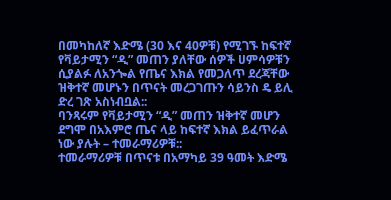በመካከለኛ እድሜ (30 እና 40ዎቹ) የሚገኙ ከፍተኛ የቫይታሚን “ዲ” መጠን ያለቸው ሰዎች ሀምሳዎቹን ሲያልፉ ለአንጐል የጤና እክል የመጋለጥ ደረጃቸው ዝቅተኛ መሆኑን በጥናት መረጋገጡን ሳይንስ ዴ ይሊ ድረ ገጽ አስነብቧል::
ባንጻሩም የቫይታሚን “ዲ” መጠን ዝቅተኛ መሆን ደግሞ በአእምሮ ጤና ላይ ከፍተኛ እክል ይፈጥራል ነው ያሉት – ተመራማሪዎቹ::
ተመራማሪዎቹ በጥናቱ በአማካይ 39 ዓመት እድሜ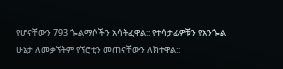የሆናቸውን 793 ጐልማሶችን አሳትፈዋል:: የተሳታፊዎቹን የአንጐል ሁኔታ ለመቃኘትም የኘሮቲን መጠናቸውን ለክተዋል::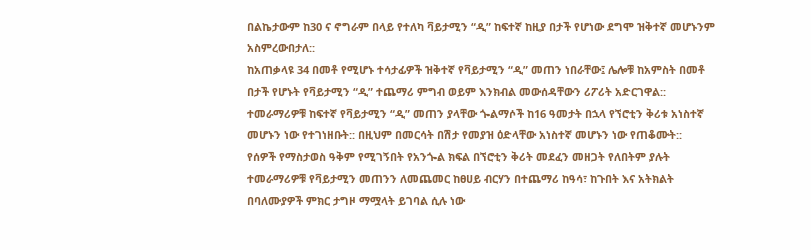በልኬታውም ከ30 ና ኖግራም በላይ የተለካ ቫይታሚን “ዲ” ከፍተኛ ከዚያ በታች የሆነው ደግሞ ዝቅተኛ መሆኑንም አስምረውበታለ::
ከአጠቃላዩ 34 በመቶ የሚሆኑ ተሳታፊዎች ዝቅተኛ የቫይታሚን “ዲ” መጠን ነበራቸው፤ ሌሎቹ ከአምስት በመቶ በታች የሆኑት የቫይታሚን “ዲ” ተጨማሪ ምግብ ወይም እንክብል መውሰዳቸውን ሪፖሪት አድርገዋል::
ተመራማሪዎቹ ከፍተኛ የቫይታሚን “ዲ” መጠን ያላቸው ጐልማሶች ከ16 ዓመታት በኋላ የኘሮቲን ቅሪቱ አነስተኛ መሆኑን ነው የተገነዘቡት:: በዚህም በመርሳት በሽታ የመያዝ ዕድላቸው አነስተኛ መሆኑን ነው የጠቆሙት::
የሰዎች የማስታወስ ዓቅም የሚገኝበት የአንጐል ክፍል በኘሮቲን ቅሪት መደፈን መዘጋት የለበትም ያሉት ተመራማሪዎቹ የቫይታሚን መጠንን ለመጨመር ከፀሀይ ብርሃን በተጨማሪ ከዓሳ፣ ከጉበት እና አትክልት በባለሙያዎች ምክር ታግዞ ማሟላት ይገባል ሲሉ ነው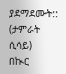ያደማደሙት::
(ታምራት ሲሳይ)
በኲር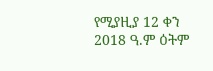የሚያዚያ 12 ቀን 2018 ዓ.ም ዕትም